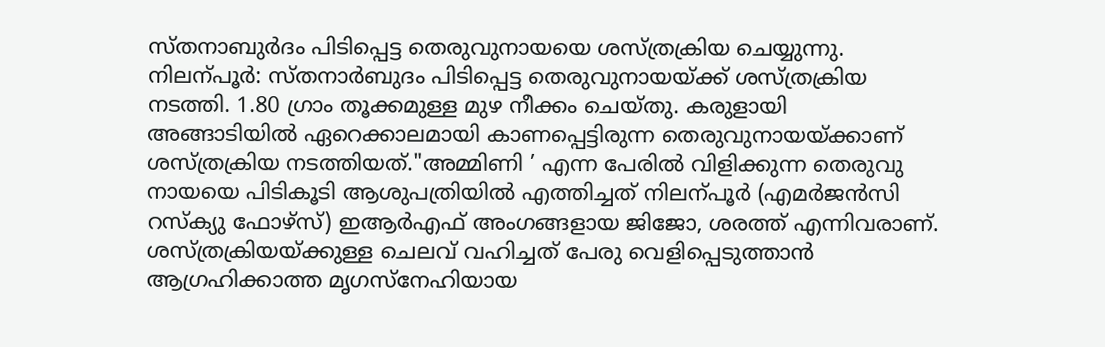സ്തനാബുർദം പിടിപ്പെട്ട തെരുവുനായയെ ശസ്ത്രക്രിയ ചെയ്യുന്നു.
നിലന്പൂർ: സ്തനാർബുദം പിടിപ്പെട്ട തെരുവുനായയ്ക്ക് ശസ്ത്രക്രിയ നടത്തി. 1.80 ഗ്രാം തൂക്കമുള്ള മുഴ നീക്കം ചെയ്തു. കരുളായി അങ്ങാടിയിൽ ഏറെക്കാലമായി കാണപ്പെട്ടിരുന്ന തെരുവുനായയ്ക്കാണ് ശസ്ത്രക്രിയ നടത്തിയത്."അമ്മിണി ’ എന്ന പേരിൽ വിളിക്കുന്ന തെരുവു നായയെ പിടികൂടി ആശുപത്രിയിൽ എത്തിച്ചത് നിലന്പൂർ (എമർജൻസി റസ്ക്യു ഫോഴ്സ്) ഇആർഎഫ് അംഗങ്ങളായ ജിജോ, ശരത്ത് എന്നിവരാണ്. ശസ്ത്രക്രിയയ്ക്കുള്ള ചെലവ് വഹിച്ചത് പേരു വെളിപ്പെടുത്താൻ ആഗ്രഹിക്കാത്ത മൃഗസ്നേഹിയായ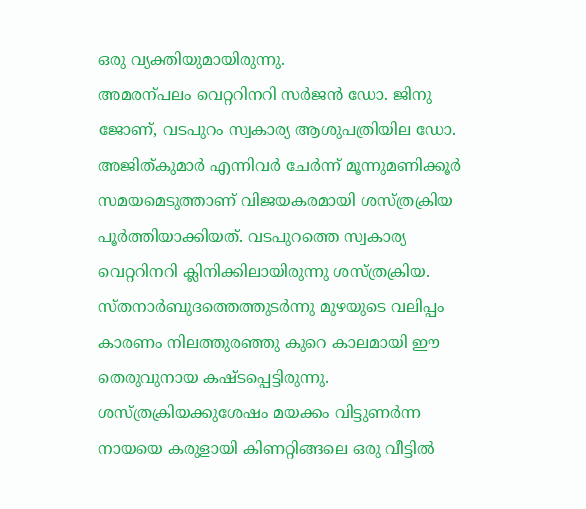ഒരു വ്യക്തിയുമായിരുന്നു.
അമരന്പലം വെറ്ററിനറി സർജൻ ഡോ. ജിനു ജോണ്, വടപുറം സ്വകാര്യ ആശുപത്രിയില ഡോ. അജിത്കുമാർ എന്നിവർ ചേർന്ന് മൂന്നുമണിക്കൂർ സമയമെടുത്താണ് വിജയകരമായി ശസ്ത്രക്രിയ പൂർത്തിയാക്കിയത്. വടപുറത്തെ സ്വകാര്യ വെറ്ററിനറി ക്ലിനിക്കിലായിരുന്നു ശസ്ത്രക്രിയ. സ്തനാർബുദത്തെത്തുടർന്നു മുഴയുടെ വലിപ്പം കാരണം നിലത്തുരഞ്ഞു കുറെ കാലമായി ഈ തെരുവുനായ കഷ്ടപ്പെട്ടിരുന്നു. ശസ്ത്രക്രിയക്കുശേഷം മയക്കം വിട്ടുണർന്ന നായയെ കരുളായി കിണറ്റിങ്ങലെ ഒരു വീട്ടിൽ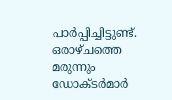പാർപ്പിച്ചിട്ടുണ്ട്. ഒരാഴ്ചത്തെ മരുന്നും ഡോക്ടർമാർ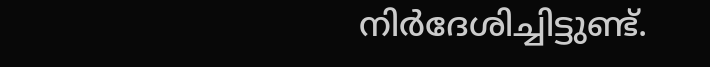നിർദേശിച്ചിട്ടുണ്ട്.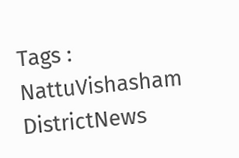Tags : NattuVishasham DistrictNews